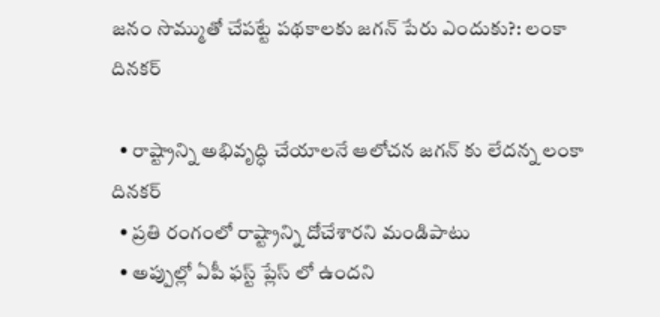జనం సొమ్ముతో చేపట్టే పథకాలకు జగన్ పేరు ఎందుకు?: లంకా దినకర్

  • రాష్ట్రాన్ని అభివృద్ధి చేయాలనే ఆలోచన జగన్ కు లేదన్న లంకా దినకర్
  • ప్రతి రంగంలో రాష్ట్రాన్ని దోచేశారని మండిపాటు
  • అప్పుల్లో ఏపీ ఫస్ట్ ప్లేస్ లో ఉందని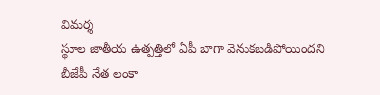విమర్శ
స్థూల జాతీయ ఉత్పత్తిలో ఏపీ బాగా వెనుకబడిపోయిందని బీజేపీ నేత లంకా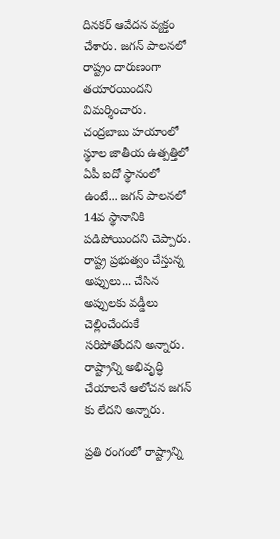దినకర్ ఆవేదన వ్యక్తం చేశారు. జగన్ పాలనలో రాష్ట్రం దారుణంగా తయారయిందని విమర్శించారు. చంద్రబాబు హయాంలో స్థూల జాతీయ ఉత్పత్తిలో ఏపీ ఐదో స్థానంలో ఉంటే... జగన్ పాలనలో 14వ స్థానానికి పడిపోయిందని చెప్పారు. రాష్ట్ర ప్రభుత్వం చేస్తున్న అప్పులు... చేసిన అప్పులకు వడ్డీలు చెల్లించేందుకే సరిపోతోందని అన్నారు. రాష్ట్రాన్ని అభివృద్ధి చేయాలనే ఆలోచన జగన్ కు లేదని అన్నారు.

ప్రతి రంగంలో రాష్ట్రాన్ని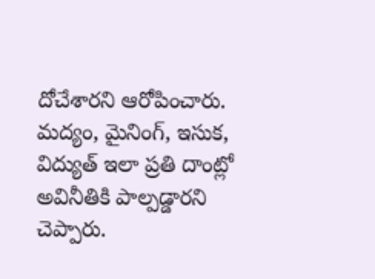దోచేశారని ఆరోపించారు. మద్యం, మైనింగ్, ఇసుక, విద్యుత్ ఇలా ప్రతి దాంట్లో అవినీతికి పాల్పడ్డారని చెప్పారు.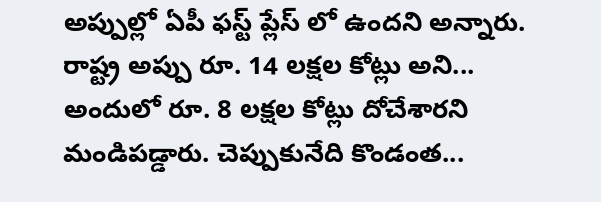అప్పుల్లో ఏపీ ఫస్ట్ ప్లేస్ లో ఉందని అన్నారు. రాష్ట్ర అప్పు రూ. 14 లక్షల కోట్లు అని... అందులో రూ. 8 లక్షల కోట్లు దోచేశారని మండిపడ్డారు. చెప్పుకునేది కొండంత...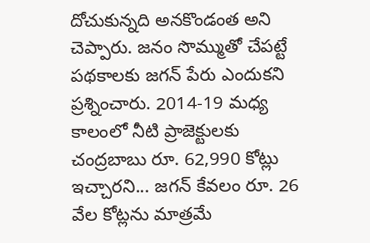దోచుకున్నది అనకొండంత అని చెప్పారు. జనం సొమ్ముతో చేపట్టే పథకాలకు జగన్ పేరు ఎందుకని ప్రశ్నించారు. 2014-19 మధ్య కాలంలో నీటి ప్రాజెక్టులకు చంద్రబాబు రూ. 62,990 కోట్లు ఇచ్చారని... జగన్ కేవలం రూ. 26 వేల కోట్లను మాత్రమే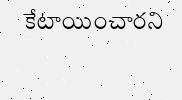కేటాయించారని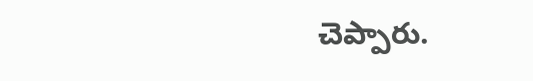చెప్పారు.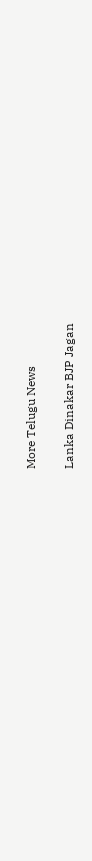More Telugu News

Lanka Dinakar BJP Jagan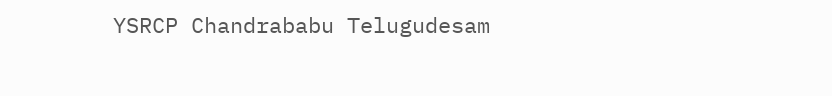YSRCP Chandrababu Telugudesam